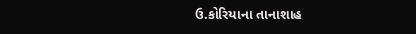ઉ.કોરિયાના તાનાશાહ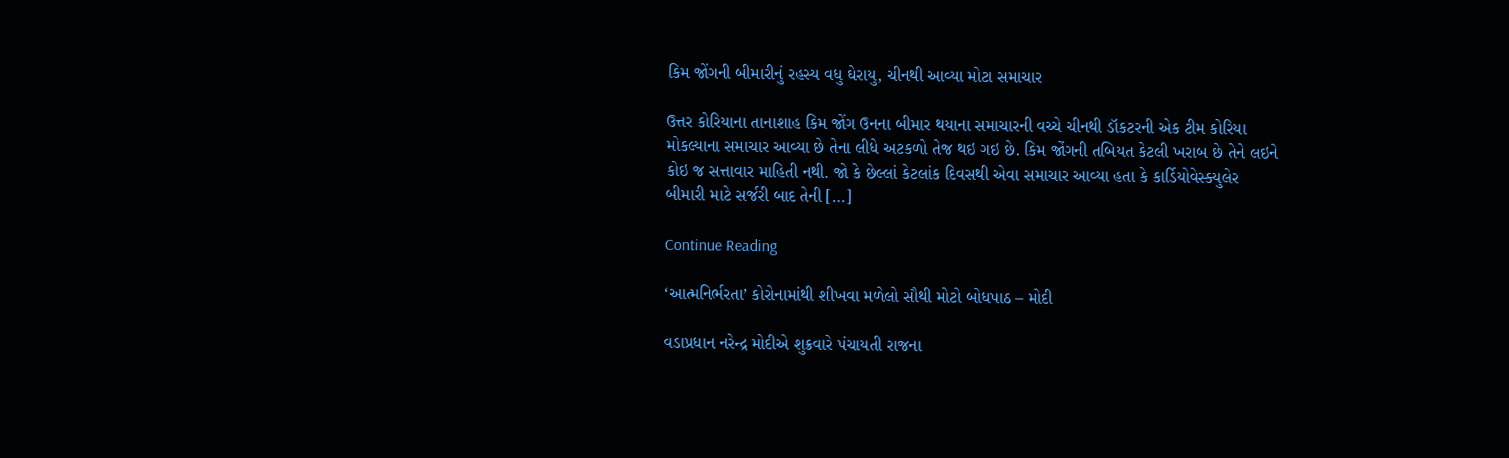કિમ જોંગની બીમારીનું રહસ્ય વધુ ઘેરાયુ, ચીનથી આવ્યા મોટા સમાચાર

ઉત્તર કોરિયાના તાનાશાહ કિમ જોંગ ઉનના બીમાર થયાના સમાચારની વચ્ચે ચીનથી ડૉકટરની એક ટીમ કોરિયા મોકલ્યાના સમાચાર આવ્યા છે તેના લીધે અટકળો તેજ થઇ ગઇ છે. કિમ જોંગની તબિયત કેટલી ખરાબ છે તેને લઇને કોઇ જ સત્તાવાર માહિતી નથી. જો કે છેલ્લાં કેટલાંક દિવસથી એવા સમાચાર આવ્યા હતા કે કાર્ડિયોવેસ્ક્યુલેર બીમારી માટે સર્જરી બાદ તેની […]

Continue Reading

‘આત્મનિર્ભરતા’ કોરોનામાંથી શીખવા મળેલો સૌથી મોટો બોધપાઠ – મોદી

વડાપ્રધાન નરેન્દ્ર મોદીએ શુક્રવારે પંચાયતી રાજના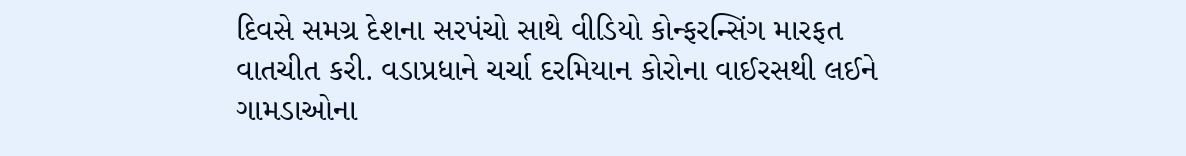દિવસે સમગ્ર દેશના સરપંચો સાથે વીડિયો કોન્ફરન્સિંગ મારફત વાતચીત કરી. વડાપ્રધાને ચર્ચા દરમિયાન કોરોના વાઈરસથી લઈને ગામડાઓના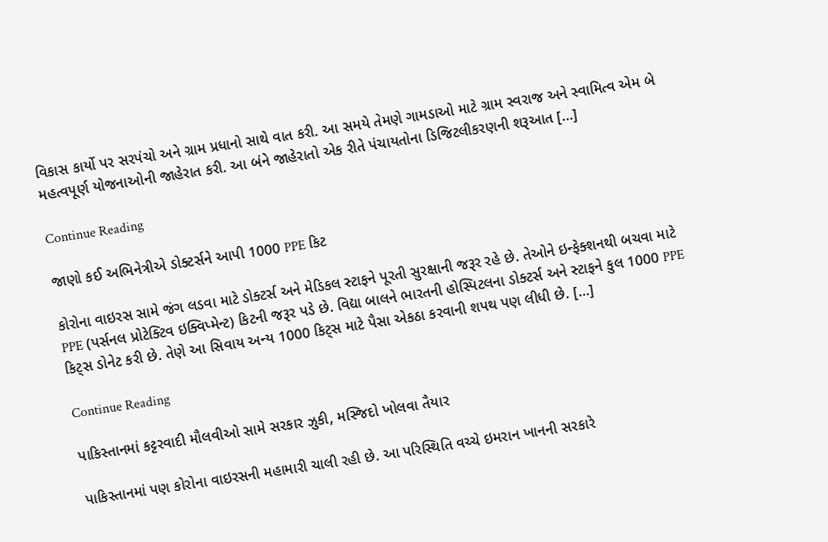વિકાસ કાર્યો પર સરપંચો અને ગ્રામ પ્રધાનો સાથે વાત કરી. આ સમયે તેમણે ગામડાઓ માટે ગ્રામ સ્વરાજ અને સ્વામિત્વ એમ બે મહત્વપૂર્ણ યોજનાઓની જાહેરાત કરી. આ બંને જાહેરાતો એક રીતે પંચાયતોના ડિજિટલીકરણની શરૂઆત […]

Continue Reading

જાણો કઈ અભિનેત્રીએ ડોક્ટર્સને આપી 1000 PPE કિટ

કોરોના વાઇરસ સામે જંગ લડવા માટે ડોક્ટર્સ અને મેડિકલ સ્ટાફને પૂરતી સુરક્ષાની જરૂર રહે છે. તેઓને ઇન્ફેક્શનથી બચવા માટે PPE (પર્સનલ પ્રોટેક્ટિવ ઇક્વિપ્મેન્ટ) કિટની જરૂર પડે છે. વિદ્યા બાલને ભારતની હોસ્પિટલના ડોક્ટર્સ અને સ્ટાફને કુલ 1000 PPE કિટ્સ ડોનેટ કરી છે. તેણે આ સિવાય અન્ય 1000 કિટ્સ માટે પૈસા એકઠા કરવાની શપથ પણ લીધી છે. […]

Continue Reading

પાકિસ્તાનમાં કટ્ટરવાદી મૌલવીઓ સામે સરકાર ઝુકી, મસ્જિદો ખોલવા તૈયાર

પાકિસ્તાનમાં પણ કોરોના વાઇરસની મહામારી ચાલી રહી છે. આ પરિસ્થિતિ વચ્ચે ઇમરાન ખાનની સરકારે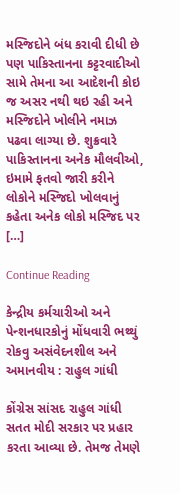મસ્જિદોને બંધ કરાવી દીધી છે પણ પાકિસ્તાનના કટ્ટરવાદીઓ સામે તેમના આ આદેશની કોઇ જ અસર નથી થઇ રહી અને મસ્જિદોને ખોલીને નમાઝ પઢવા લાગ્યા છે. શુક્રવારે પાકિસ્તાનના અનેક મૌલવીઓ, ઇમામે ફતવો જારી કરીને લોકોને મસ્જિદો ખોલવાનું કહેતા અનેક લોકો મસ્જિદ પર […]

Continue Reading

કેન્દ્રીય કર્મચારીઓ અને પેન્શનધારકોનું મોંધવારી ભથ્થું રોકવુ અસંવેદનશીલ અને અમાનવીય : રાહુલ ગાંધી

કોંગ્રેસ સાંસદ રાહુલ ગાંધી સતત મોદી સરકાર પર પ્રહાર કરતા આવ્યા છે. તેમજ તેમણે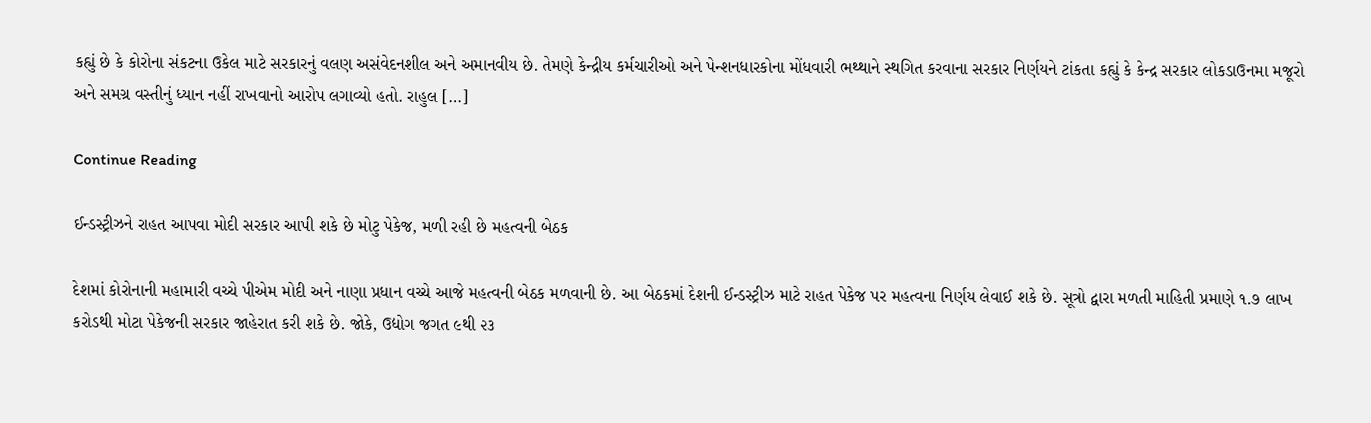કહ્યું છે કે કોરોના સંકટના ઉકેલ માટે સરકારનું વલણ અસંવેદનશીલ અને અમાનવીય છે. તેમણે કેન્દ્રીય કર્મચારીઓ અને પેન્શનધારકોના મોંધવારી ભથ્થાને સ્થગિત કરવાના સરકાર નિર્ણયને ટાંકતા કહ્યું કે કેન્દ્ર સરકાર લોકડાઉનમા મજૂરો અને સમગ્ર વસ્તીનું ધ્યાન નહીં રાખવાનો આરોપ લગાવ્યો હતો. રાહુલ […]

Continue Reading

ઈન્ડસ્ટ્રીઝને રાહત આપવા મોદી સરકાર આપી શકે છે મોટુ પેકેજ, મળી રહી છે મહત્વની બેઠક

દેશમાં કોરોનાની મહામારી વચ્ચે પીએમ મોદી અને નાણા પ્રધાન વચ્ચે આજે મહત્વની બેઠક મળવાની છે. આ બેઠકમાં દેશની ઈન્ડસ્ટ્રીઝ માટે રાહત પેકેજ પર મહત્વના નિર્ણય લેવાઈ શકે છે. સૂત્રો દ્વારા મળતી માહિતી પ્રમાણે ૧.૭ લાખ કરોડથી મોટા પેકેજની સરકાર જાહેરાત કરી શકે છે. જોકે, ઉદ્યોગ જગત ૯થી ૨૩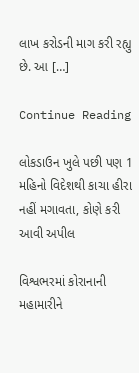લાખ કરોડની માગ કરી રહ્યુ છે. આ […]

Continue Reading

લોકડાઉન ખુલે પછી પણ 1 મહિનો વિદેશથી કાચા હીરા નહીં મગાવતા, કોણે કરી આવી અપીલ

વિશ્વભરમાં કોરાનાની મહામારીને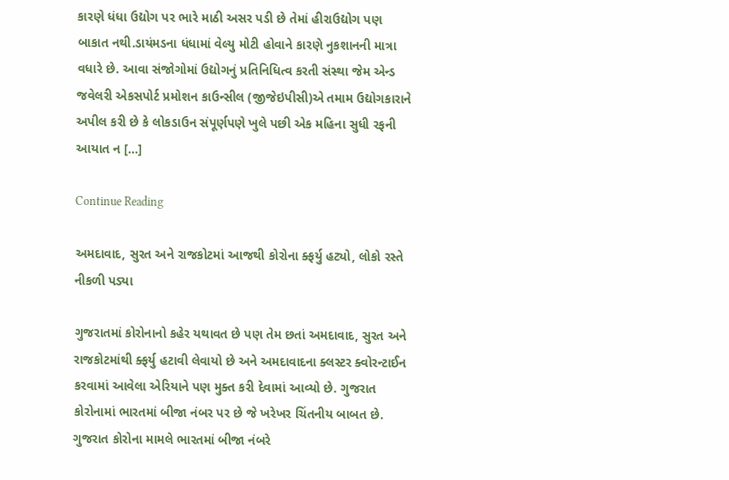કારણે ધંધા ઉદ્યોગ પર ભારે માઠી અસર પડી છે તેમાં હીરાઉદ્યોગ પણ બાકાત નથી.ડાયંમડના ધંધામાં વેલ્યુ મોટી હોવાને કારણે નુકશાનની માત્રા વધારે છે. આવા સંજોગોમાં ઉદ્યોગનું પ્રતિનિધિત્વ કરતી સંસ્થા જેમ એન્ડ જવેલરી એકસપોર્ટ પ્રમોશન કાઉન્સીલ (જીજેઇપીસી)એ તમામ ઉદ્યોગકારાને અપીલ કરી છે કે લોકડાઉન સંપૂર્ણપણે ખુલે પછી એક મહિના સુધી રફની આયાત ન […]

Continue Reading

અમદાવાદ, સુરત અને રાજકોટમાં આજથી કોરોના ક્ફર્યુ હટ્યો, લોકો રસ્તે નીકળી પડ્યા

ગુજરાતમાં કોરોનાનો કહેર યથાવત છે પણ તેમ છતાં અમદાવાદ, સુરત અને રાજકોટમાંથી ક્ફર્યુ હટાવી લેવાયો છે અને અમદાવાદના ક્લસ્ટર ક્વોરન્ટાઈન કરવામાં આવેલા એરિયાને પણ મુક્ત કરી દેવામાં આવ્યો છે. ગુજરાત કોરોનામાં ભારતમાં બીજા નંબર પર છે જે ખરેખર ચિંતનીય બાબત છે. ગુજરાત કોરોના મામલે ભારતમાં બીજા નંબરે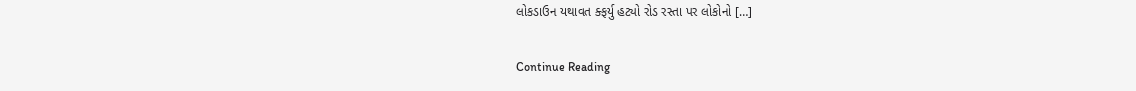લોકડાઉન યથાવત ક્ફર્યુ હટ્યો રોડ રસ્તા પર લોકોનો […]

Continue Reading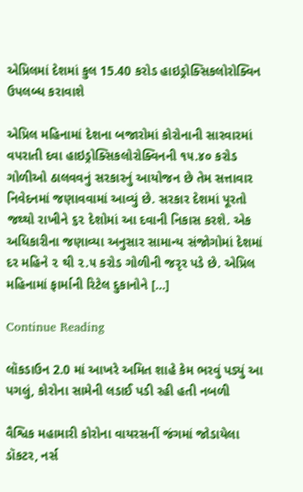એપ્રિલમાં દેશમાં કુલ 15.40 કરોડ હાઇડ્રોક્સિકલોરોક્વિન ઉપલબ્ધ કરાવાશે

એપ્રિલ મહિનામાં દેશના બજારોમાં કોરોનાની સારવારમાં વપરાતી દવા હાઇડ્રોક્સિકલોરોક્વિનની ૧૫.૪૦ કરોડ ગોળીઓ ઠાલવવનું સરકારનું આયોજન છે તેમ સત્તાવાર નિવેદનમાં જણાવવામાં આવ્યું છે. સરકાર દેશમાં પૂરતો જથ્થો રાખીને ૬૨ દેશોમાં આ દવાની નિકાસ કરશે. એક અધિકારીના જણાવ્યા અનુસાર સામાન્ય સંજોગોમાં દેશમાં દર મહિને ૨ થી ૨.૫ કરોડ ગોળીની જરૃર પડે છે. એપ્રિલ મહિનામાં ફાર્માની રિટેલ દુકાનોને […]

Continue Reading

લૉકડાઉન 2.0 માં આખરે અમિત શાહે કેમ ભરવું પડ્યું આ પગલું, કોરોના સામેની લડાઈ પડી રહી હતી નબળી

વૈશ્વિક મહામારી કોરોના વાયરસનીં જંગમાં જોડાયેલા ડૉકટર, નર્સ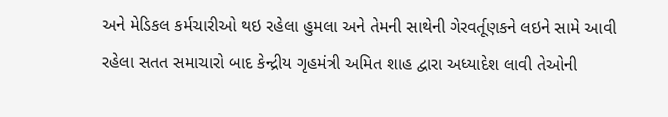અને મેડિકલ કર્મચારીઓ થઇ રહેલા હુમલા અને તેમની સાથેની ગેરવર્તૂણકને લઇને સામે આવી રહેલા સતત સમાચારો બાદ કેન્દ્રીય ગૃહમંત્રી અમિત શાહ દ્વારા અધ્યાદેશ લાવી તેઓની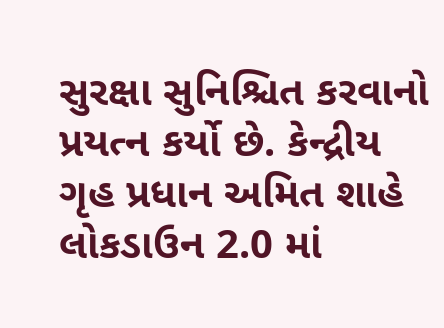સુરક્ષા સુનિશ્ચિત કરવાનો પ્રયત્ન કર્યો છે. કેન્દ્રીય ગૃહ પ્રધાન અમિત શાહે લોકડાઉન 2.0 માં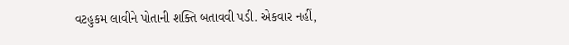વટહુકમ લાવીને પોતાની શક્તિ બતાવવી પડી. એકવાર નહીં,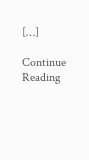[…]

Continue Reading